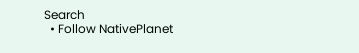Search
  • Follow NativePlanet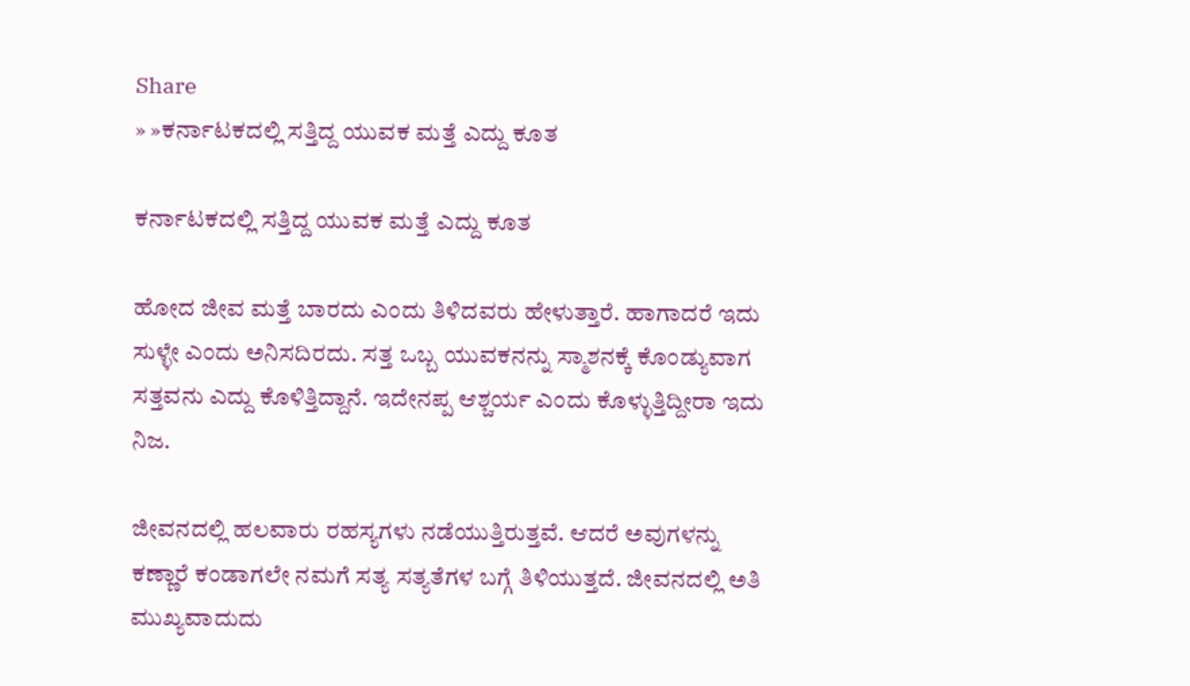Share
» »ಕರ್ನಾಟಕದಲ್ಲಿ ಸತ್ತಿದ್ದ ಯುವಕ ಮತ್ತೆ ಎದ್ದು ಕೂತ

ಕರ್ನಾಟಕದಲ್ಲಿ ಸತ್ತಿದ್ದ ಯುವಕ ಮತ್ತೆ ಎದ್ದು ಕೂತ

ಹೋದ ಜೀವ ಮತ್ತೆ ಬಾರದು ಎಂದು ತಿಳಿದವರು ಹೇಳುತ್ತಾರೆ. ಹಾಗಾದರೆ ಇದು ಸುಳ್ಳೇ ಎಂದು ಅನಿಸದಿರದು. ಸತ್ತ ಒಬ್ಬ ಯುವಕನನ್ನು ಸ್ಮಾಶನಕ್ಕೆ ಕೊಂಡ್ಯುವಾಗ ಸತ್ತವನು ಎದ್ದು ಕೊಳಿತ್ತಿದ್ದಾನೆ. ಇದೇನಪ್ಪ ಆಶ್ಚರ್ಯ ಎಂದು ಕೊಳ್ಳುತ್ತಿದ್ದೀರಾ ಇದು ನಿಜ.

ಜೀವನದಲ್ಲಿ ಹಲವಾರು ರಹಸ್ಯಗಳು ನಡೆಯುತ್ತಿರುತ್ತವೆ. ಆದರೆ ಅವುಗಳನ್ನು ಕಣ್ಣಾರೆ ಕಂಡಾಗಲೇ ನಮಗೆ ಸತ್ಯ ಸತ್ಯತೆಗಳ ಬಗ್ಗೆ ತಿಳಿಯುತ್ತದೆ. ಜೀವನದಲ್ಲಿ ಅತಿ ಮುಖ್ಯವಾದುದು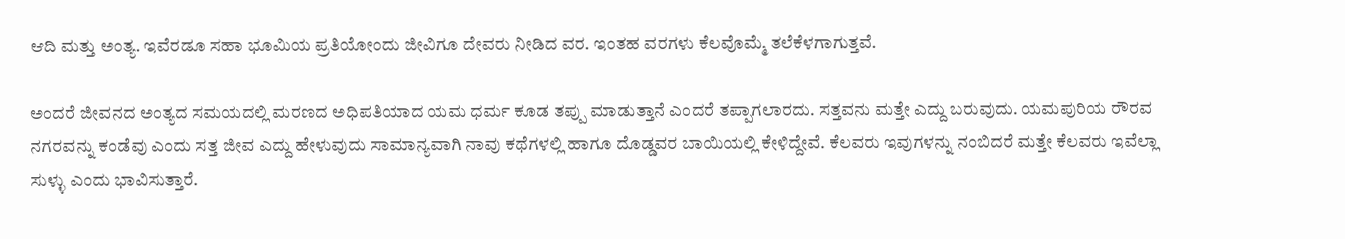ಆದಿ ಮತ್ತು ಅಂತ್ಯ. ಇವೆರಡೂ ಸಹಾ ಭೂಮಿಯ ಪ್ರತಿಯೋಂದು ಜೀವಿಗೂ ದೇವರು ನೀಡಿದ ವರ. ಇಂತಹ ವರಗಳು ಕೆಲವೊಮ್ಮೆ ತಲೆಕೆಳಗಾಗುತ್ತವೆ.

ಅಂದರೆ ಜೀವನದ ಅಂತ್ಯದ ಸಮಯದಲ್ಲಿ ಮರಣದ ಅಧಿಪತಿಯಾದ ಯಮ ಧರ್ಮ ಕೂಡ ತಪ್ಪು ಮಾಡುತ್ತಾನೆ ಎಂದರೆ ತಪ್ಪಾಗಲಾರದು. ಸತ್ತವನು ಮತ್ತೇ ಎದ್ದು ಬರುವುದು. ಯಮಪುರಿಯ ರೌರವ ನಗರವನ್ನು ಕಂಡೆವು ಎಂದು ಸತ್ತ ಜೀವ ಎದ್ದು ಹೇಳುವುದು ಸಾಮಾನ್ಯವಾಗಿ ನಾವು ಕಥೆಗಳಲ್ಲಿ ಹಾಗೂ ದೊಡ್ಡವರ ಬಾಯಿಯಲ್ಲಿ ಕೇಳಿದ್ದೇವೆ. ಕೆಲವರು ಇವುಗಳನ್ನು ನಂಬಿದರೆ ಮತ್ತೇ ಕೆಲವರು ಇವೆಲ್ಲಾ ಸುಳ್ಳು ಎಂದು ಭಾವಿಸುತ್ತಾರೆ.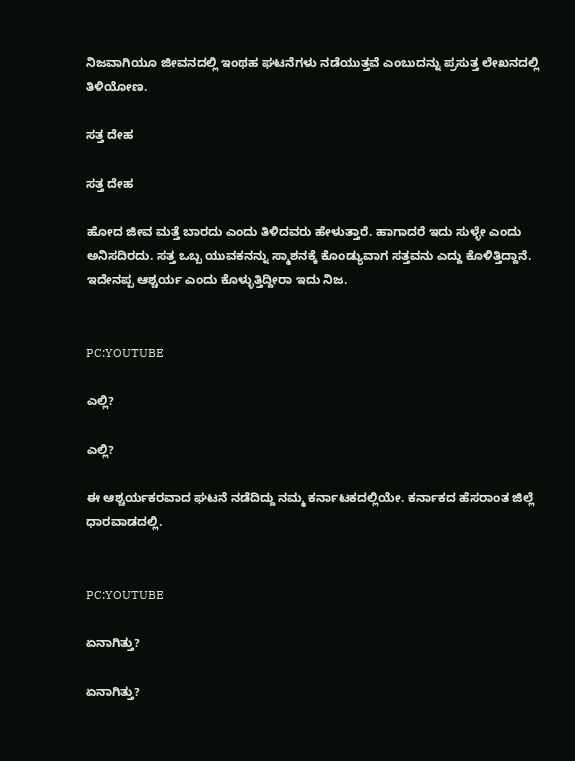ನಿಜವಾಗಿಯೂ ಜೀವನದಲ್ಲಿ ಇಂಥಹ ಘಟನೆಗಳು ನಡೆಯುತ್ತವೆ ಎಂಬುದನ್ನು ಪ್ರಸುತ್ತ ಲೇಖನದಲ್ಲಿ ತಿಳಿಯೋಣ.

ಸತ್ತ ದೇಹ

ಸತ್ತ ದೇಹ

ಹೋದ ಜೀವ ಮತ್ತೆ ಬಾರದು ಎಂದು ತಿಳಿದವರು ಹೇಳುತ್ತಾರೆ. ಹಾಗಾದರೆ ಇದು ಸುಳ್ಳೇ ಎಂದು ಅನಿಸದಿರದು. ಸತ್ತ ಒಬ್ಬ ಯುವಕನನ್ನು ಸ್ಮಾಶನಕ್ಕೆ ಕೊಂಡ್ಯುವಾಗ ಸತ್ತವನು ಎದ್ದು ಕೊಳಿತ್ತಿದ್ದಾನೆ. ಇದೇನಪ್ಪ ಆಶ್ಚರ್ಯ ಎಂದು ಕೊಳ್ಳುತ್ತಿದ್ದೀರಾ ಇದು ನಿಜ.


PC:YOUTUBE

ಎಲ್ಲಿ?

ಎಲ್ಲಿ?

ಈ ಆಶ್ಚರ್ಯಕರವಾದ ಘಟನೆ ನಡೆದಿದ್ದು ನಮ್ಮ ಕರ್ನಾಟಕದಲ್ಲಿಯೇ. ಕರ್ನಾಕದ ಹೆಸರಾಂತ ಜಿಲ್ಲೆ ಧಾರವಾಡದಲ್ಲಿ.


PC:YOUTUBE

ಏನಾಗಿತ್ತು?

ಏನಾಗಿತ್ತು?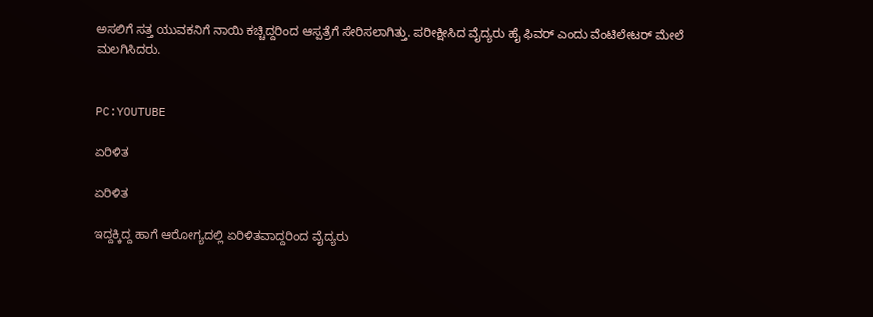ಅಸಲಿಗೆ ಸತ್ತ ಯುವಕನಿಗೆ ನಾಯಿ ಕಚ್ಚಿದ್ದರಿಂದ ಆಸ್ಪತ್ರೆಗೆ ಸೇರಿಸಲಾಗಿತ್ತು. ಪರೀಕ್ಷೀಸಿದ ವೈದ್ಯರು ಹೈ ಫಿವರ್ ಎಂದು ವೆಂಟಿಲೇಟರ್ ಮೇಲೆ ಮಲಗಿಸಿದರು.


PC:YOUTUBE

ಏರಿಳಿತ

ಏರಿಳಿತ

ಇದ್ದಕ್ಕಿದ್ದ ಹಾಗೆ ಆರೋಗ್ಯದಲ್ಲಿ ಏರಿಳಿತವಾದ್ದರಿಂದ ವೈದ್ಯರು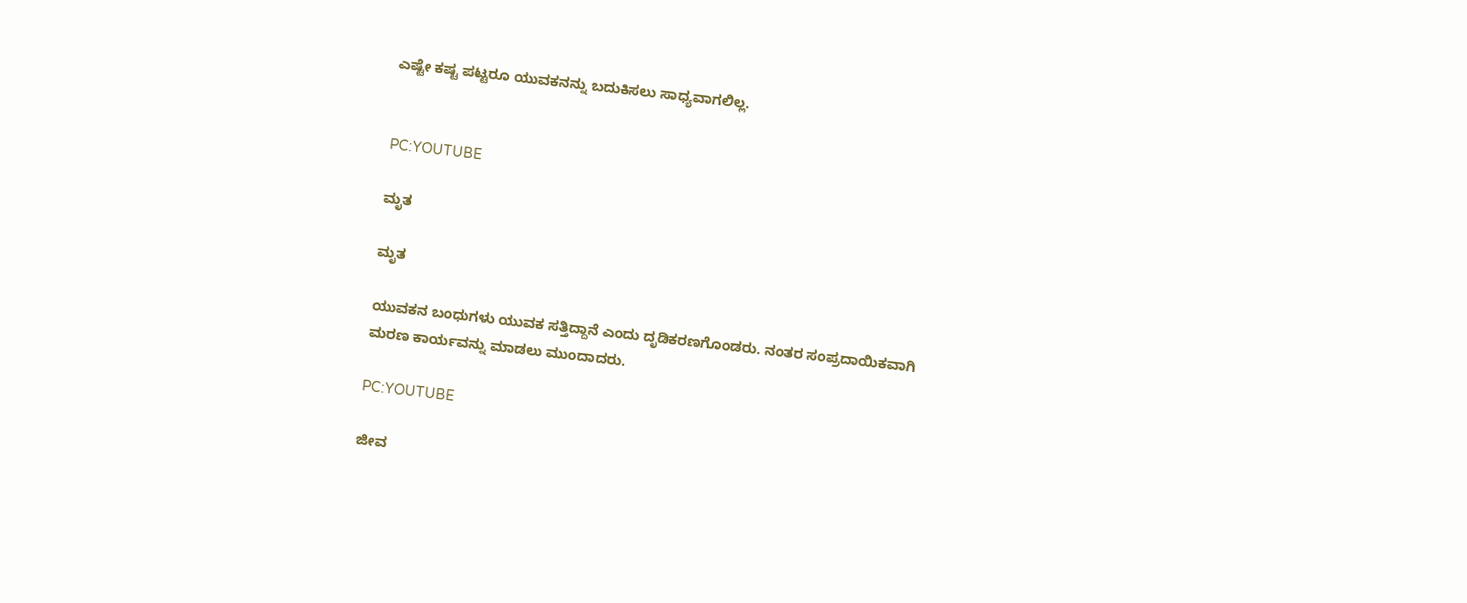ಎಷ್ಟೇ ಕಷ್ಟ ಪಟ್ಟರೂ ಯುವಕನನ್ನು ಬದುಕಿಸಲು ಸಾಧ್ಯವಾಗಲಿಲ್ಲ.


PC:YOUTUBE

ಮೃತ

ಮೃತ

ಯುವಕನ ಬಂಧುಗಳು ಯುವಕ ಸತ್ತಿದ್ದಾನೆ ಎಂದು ದೃಡಿಕರಣಗೊಂಡರು. ನಂತರ ಸಂಪ್ರದಾಯಿಕವಾಗಿ ಮರಣ ಕಾರ್ಯವನ್ನು ಮಾಡಲು ಮುಂದಾದರು.

PC:YOUTUBE

ಜೀವ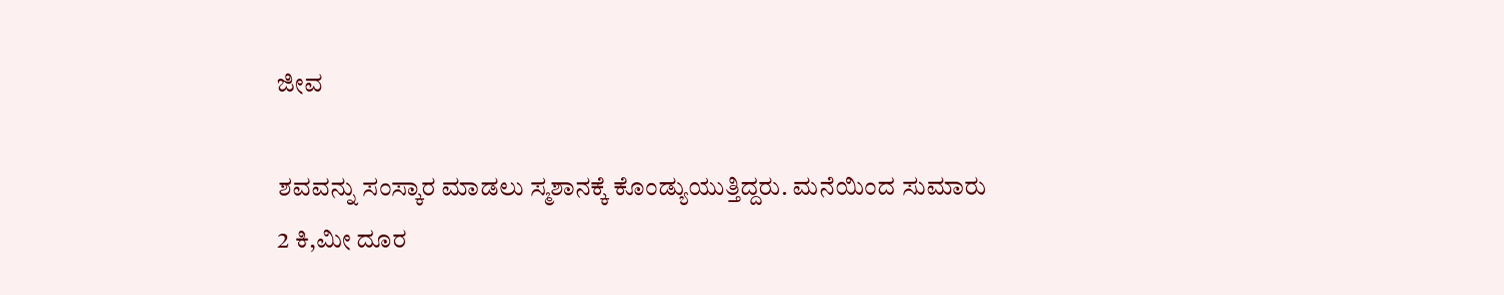ಜೀವ

ಶವವನ್ನು ಸಂಸ್ಕಾರ ಮಾಡಲು ಸ್ಮಶಾನಕ್ಕೆ ಕೊಂಡ್ಯುಯುತ್ತಿದ್ದರು. ಮನೆಯಿಂದ ಸುಮಾರು 2 ಕಿ,ಮೀ ದೂರ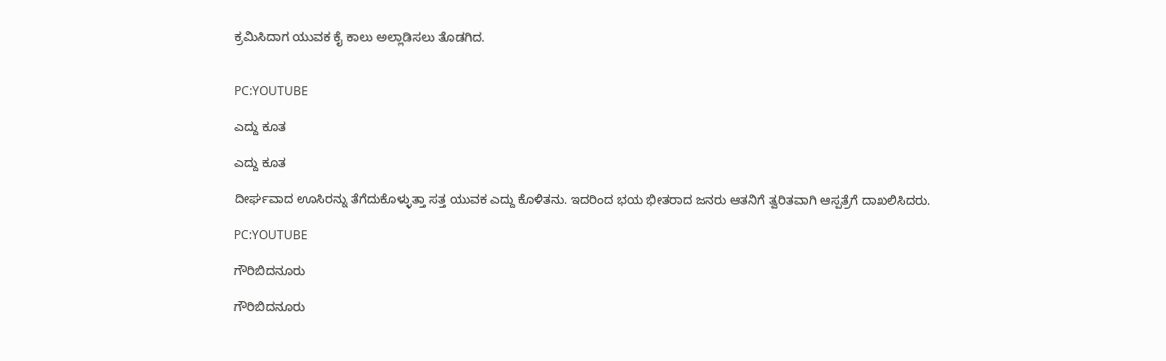ಕ್ರಮಿಸಿದಾಗ ಯುವಕ ಕೈ ಕಾಲು ಅಲ್ಲಾಡಿಸಲು ತೊಡಗಿದ.


PC:YOUTUBE

ಎದ್ದು ಕೂತ

ಎದ್ದು ಕೂತ

ದೀರ್ಘವಾದ ಊಸಿರನ್ನು ತೆಗೆದುಕೊಳ್ಳುತ್ತಾ ಸತ್ತ ಯುವಕ ಎದ್ದು ಕೊಳಿತನು. ಇದರಿಂದ ಭಯ ಭೀತರಾದ ಜನರು ಆತನಿಗೆ ತ್ವರಿತವಾಗಿ ಆಸ್ಪತ್ರೆಗೆ ದಾಖಲಿಸಿದರು.

PC:YOUTUBE

ಗೌರಿಬಿದನೂರು

ಗೌರಿಬಿದನೂರು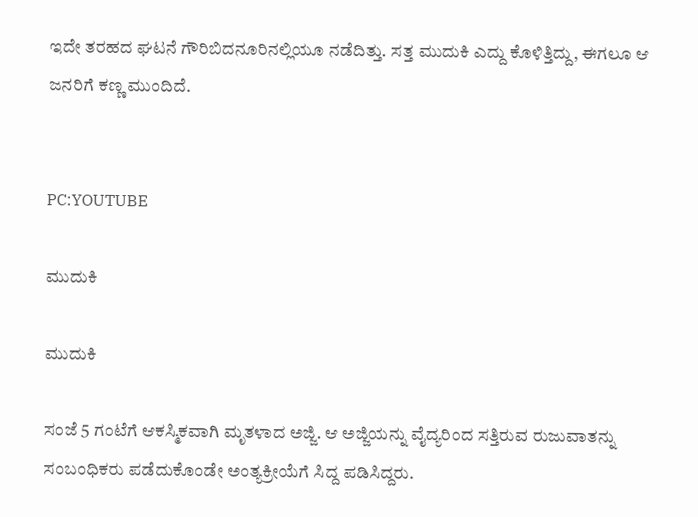ಇದೇ ತರಹದ ಘಟನೆ ಗೌರಿಬಿದನೂರಿನಲ್ಲಿಯೂ ನಡೆದಿತ್ತು. ಸತ್ತ ಮುದುಕಿ ಎದ್ದು ಕೊಳಿತ್ತಿದ್ದು, ಈಗಲೂ ಆ ಜನರಿಗೆ ಕಣ್ಣ ಮುಂದಿದೆ.


PC:YOUTUBE

ಮುದುಕಿ

ಮುದುಕಿ

ಸಂಜೆ 5 ಗಂಟೆಗೆ ಆಕಸ್ಮಿಕವಾಗಿ ಮೃತಳಾದ ಅಜ್ಜಿ. ಆ ಅಜ್ಜಿಯನ್ನು ವೈದ್ಯರಿಂದ ಸತ್ತಿರುವ ರುಜುವಾತನ್ನು ಸಂಬಂಧಿಕರು ಪಡೆದುಕೊಂಡೇ ಅಂತ್ಯಕ್ರೀಯೆಗೆ ಸಿದ್ದ ಪಡಿಸಿದ್ದರು.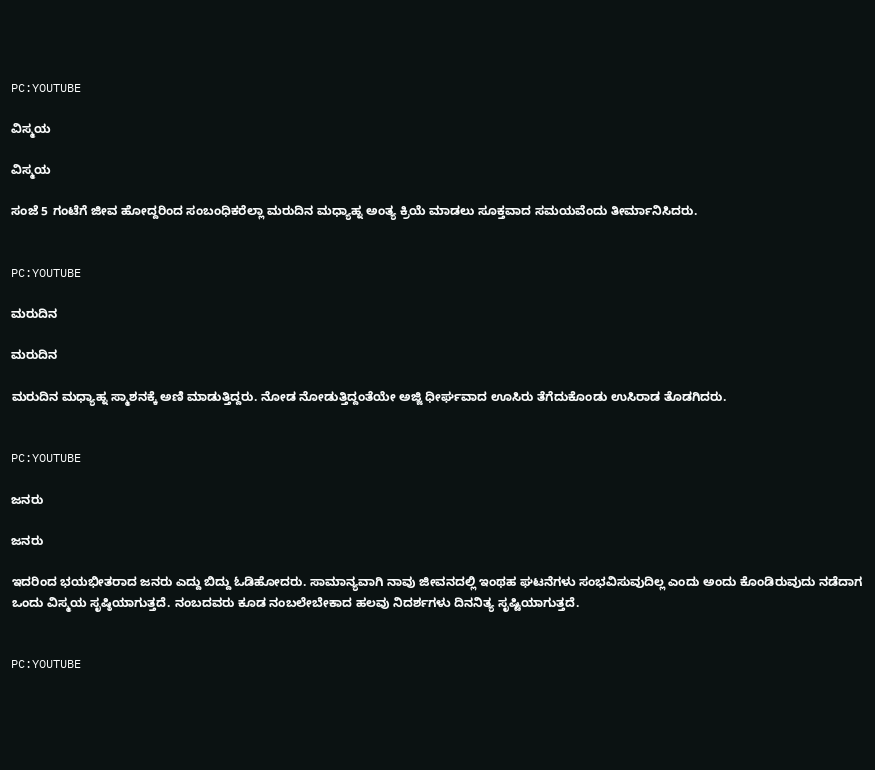PC:YOUTUBE

ವಿಸ್ಮಯ

ವಿಸ್ಮಯ

ಸಂಜೆ 5 ಗಂಟೆಗೆ ಜೀವ ಹೋದ್ದರಿಂದ ಸಂಬಂಧಿಕರೆಲ್ಲಾ ಮರುದಿನ ಮಧ್ಯಾಹ್ನ ಅಂತ್ಯ ಕ್ರಿಯೆ ಮಾಡಲು ಸೂಕ್ತವಾದ ಸಮಯವೆಂದು ತೀರ್ಮಾನಿಸಿದರು.


PC:YOUTUBE

ಮರುದಿನ

ಮರುದಿನ

ಮರುದಿನ ಮಧ್ಯಾಹ್ನ ಸ್ಮಾಶನಕ್ಕೆ ಅಣಿ ಮಾಡುತ್ತಿದ್ದರು. ನೋಡ ನೋಡುತ್ತಿದ್ದಂತೆಯೇ ಅಜ್ಜಿ ಧೀರ್ಘವಾದ ಊಸಿರು ತೆಗೆದುಕೊಂಡು ಉಸಿರಾಡ ತೊಡಗಿದರು.


PC:YOUTUBE

ಜನರು

ಜನರು

ಇದರಿಂದ ಭಯಭೀತರಾದ ಜನರು ಎದ್ದು ಬಿದ್ದು ಓಡಿಹೋದರು. ಸಾಮಾನ್ಯವಾಗಿ ನಾವು ಜೀವನದಲ್ಲಿ ಇಂಥಹ ಘಟನೆಗಳು ಸಂಭವಿಸುವುದಿಲ್ಲ ಎಂದು ಅಂದು ಕೊಂಡಿರುವುದು ನಡೆದಾಗ ಒಂದು ವಿಸ್ಮಯ ಸೃಷ್ಠಿಯಾಗುತ್ತದೆ. ನಂಬದವರು ಕೂಡ ನಂಬಲೇಬೇಕಾದ ಹಲವು ನಿದರ್ಶಗಳು ದಿನನಿತ್ಯ ಸೃಷ್ಟಿಯಾಗುತ್ತದೆ.


PC:YOUTUBE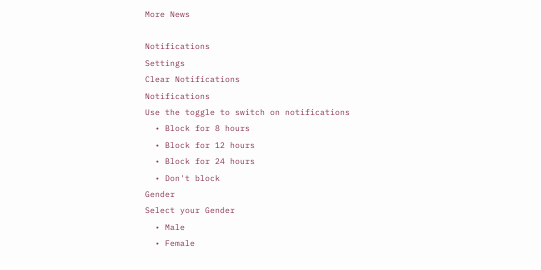More News

Notifications
Settings
Clear Notifications
Notifications
Use the toggle to switch on notifications
  • Block for 8 hours
  • Block for 12 hours
  • Block for 24 hours
  • Don't block
Gender
Select your Gender
  • Male
  • Female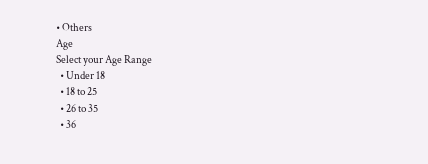• Others
Age
Select your Age Range
  • Under 18
  • 18 to 25
  • 26 to 35
  • 36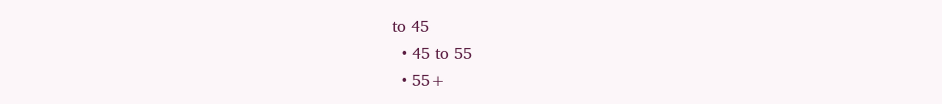to 45
  • 45 to 55
  • 55+